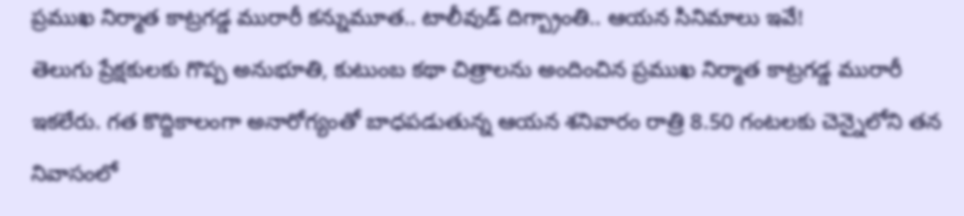ప్రముఖ నిర్మాత కాట్రగడ్డ మురారీ కన్నుమూత.. టాలీవుడ్ దిగ్బ్రాంతి.. ఆయన సినిమాలు ఇవే!
తెలుగు ప్రేక్షకులకు గొప్ప అనుభూతి, కుటుంబ కథా చిత్రాలను అందించిన ప్రముఖ నిర్మాత కాట్రగడ్డ మురారీ ఇకలేరు. గత కొద్దికాలంగా అనారోగ్యంతో బాధపడుతున్న ఆయన శనివారం రాత్రి 8.50 గంటలకు చెన్నైలోని తన నివాసంలో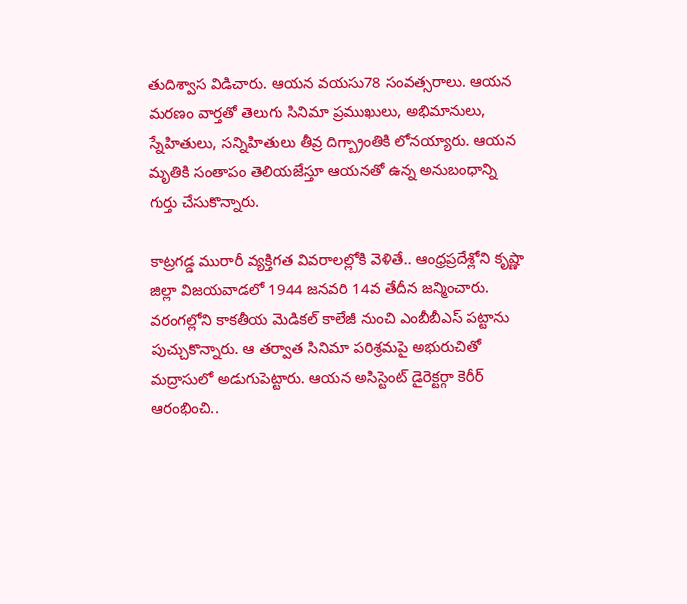తుదిశ్వాస విడిచారు. ఆయన వయసు78 సంవత్సరాలు. ఆయన మరణం వార్తతో తెలుగు సినిమా ప్రముఖులు, అభిమానులు, స్నేహితులు, సన్నిహితులు తీవ్ర దిగ్బ్రాంతికి లోనయ్యారు. ఆయన మృతికి సంతాపం తెలియజేస్తూ ఆయనతో ఉన్న అనుబంధాన్ని గుర్తు చేసుకొన్నారు.

కాట్రగడ్డ మురారీ వ్యక్తిగత వివరాలల్లోకి వెళితే.. ఆంధ్రప్రదేశ్లోని కృష్ణా జిల్లా విజయవాడలో 1944 జనవరి 14వ తేదీన జన్మించారు. వరంగల్లోని కాకతీయ మెడికల్ కాలేజీ నుంచి ఎంబీబీఎస్ పట్టాను పుచ్చుకొన్నారు. ఆ తర్వాత సినిమా పరిశ్రమపై అభురుచితో మద్రాసులో అడుగుపెట్టారు. ఆయన అసిస్టెంట్ డైరెక్టర్గా కెరీర్ ఆరంభించి..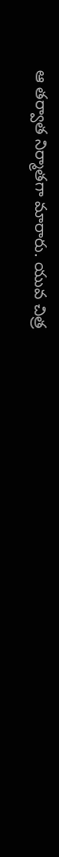ఆ తర్వాత నిర్మాతగా మారారు. యువ చిత్ర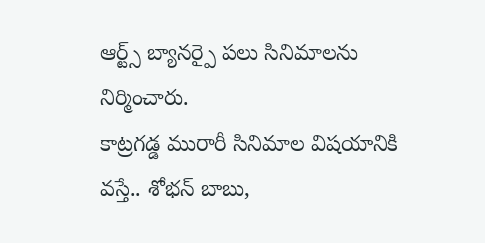ఆర్ట్స్ బ్యానర్పై పలు సినిమాలను నిర్మించారు.
కాట్రగడ్డ మురారీ సినిమాల విషయానికి వస్తే.. శోభన్ బాబు,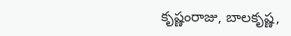కృష్ణంరాజు, బాలకృష్ణ,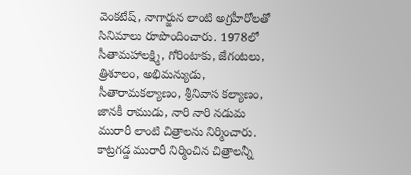వెంకటేష్, నాగార్జున లాంటి అగ్రహీరోలతో సినిమాలు రూపొందించారు. 1978లో సీతామహాలక్ష్మి, గోరింటాకు, జేగంటలు, త్రిశూలం, అభిమన్యుడు, సీతారామకల్యాణం, శ్రీనివాస కల్యాణం, జానకీ రాముడు, నారి నారి నడుమ మురారీ లాంటి చిత్రాలను నిర్మించారు.
కాట్రగడ్డ మురారీ నిర్మించిన చిత్రాలన్నీ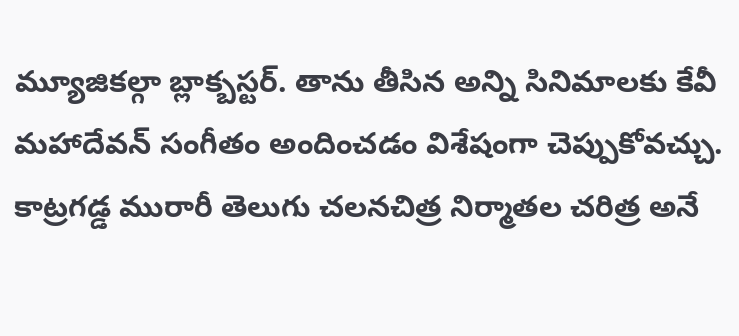మ్యూజికల్గా బ్లాక్బస్టర్. తాను తీసిన అన్ని సినిమాలకు కేవీ మహాదేవన్ సంగీతం అందించడం విశేషంగా చెప్పుకోవచ్చు.
కాట్రగడ్డ మురారీ తెలుగు చలనచిత్ర నిర్మాతల చరిత్ర అనే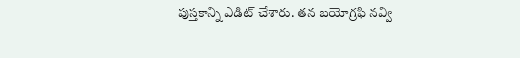పుస్తకాన్ని ఎడిట్ చేశారు. తన బయోగ్రఫి నవ్వి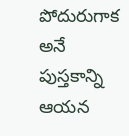పోదురుగాక అనే పుస్తకాన్ని ఆయన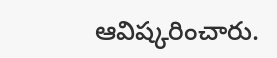ఆవిష్కరించారు.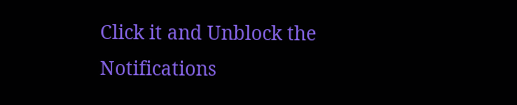Click it and Unblock the Notifications